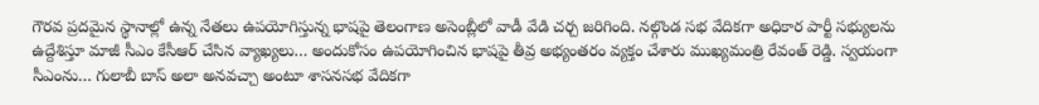గౌరవ ప్రదమైన స్థానాల్లో ఉన్న నేతలు ఉపయోగిస్తున్న భాషపై తెలంగాణ అసెంబ్లీలో వాడీ వేడి చర్చ జరిగింది. నల్గొండ సభ వేదికగా అధికార పార్టీ సభ్యులను ఉద్దేశిస్తూ మాజీ సీఎం కేసీఆర్ చేసిన వ్యాఖ్యలు… అందుకోసం ఉపయోగించిన భాషపై తీవ్ర అభ్యంతరం వ్యక్తం చేశారు ముఖ్యమంత్రి రేవంత్ రెడ్డి. స్వయంగా సీఎంను… గులాబీ బాస్ అలా అనవచ్చా అంటూ శాసనసభ వేదికగా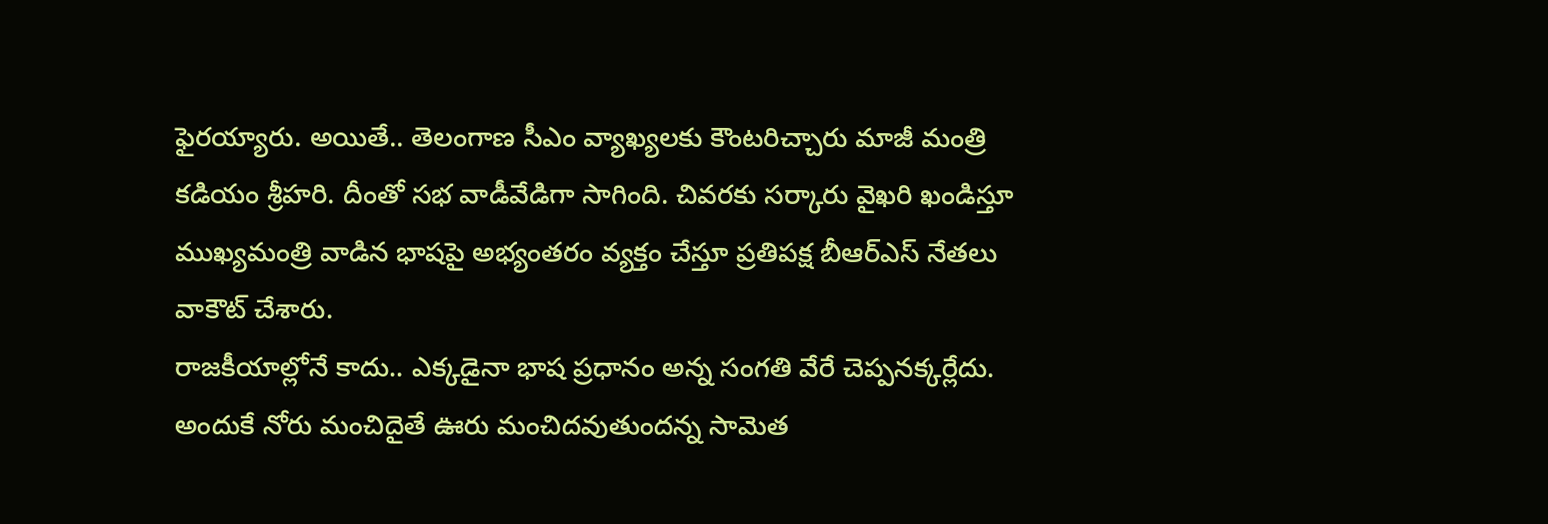ఫైరయ్యారు. అయితే.. తెలంగాణ సీఎం వ్యాఖ్యలకు కౌంటరిచ్చారు మాజీ మంత్రి కడియం శ్రీహరి. దీంతో సభ వాడీవేడిగా సాగింది. చివరకు సర్కారు వైఖరి ఖండిస్తూ ముఖ్యమంత్రి వాడిన భాషపై అభ్యంతరం వ్యక్తం చేస్తూ ప్రతిపక్ష బీఆర్ఎస్ నేతలు వాకౌట్ చేశారు.
రాజకీయాల్లోనే కాదు.. ఎక్కడైనా భాష ప్రధానం అన్న సంగతి వేరే చెప్పనక్కర్లేదు. అందుకే నోరు మంచిదైతే ఊరు మంచిదవుతుందన్న సామెత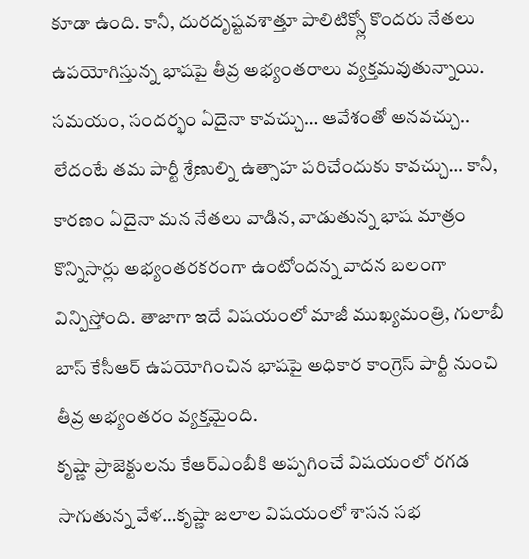కూడా ఉంది. కానీ, దురదృష్టవశాత్తూ పాలిటిక్స్లో కొందరు నేతలు ఉపయోగిస్తున్న భాషపై తీవ్ర అభ్యంతరాలు వ్యక్తమవుతున్నాయి. సమయం, సందర్భం ఏదైనా కావచ్చు… ఆవేశంతో అనవచ్చు.. లేదంటే తమ పార్టీ శ్రేణుల్ని ఉత్సాహ పరిచేందుకు కావచ్చు… కానీ, కారణం ఏదైనా మన నేతలు వాడిన, వాడుతున్న భాష మాత్రం కొన్నిసార్లు అభ్యంతరకరంగా ఉంటోందన్న వాదన బలంగా విన్పిస్తోంది. తాజాగా ఇదే విషయంలో మాజీ ముఖ్యమంత్రి, గులాబీ బాస్ కేసీఆర్ ఉపయోగించిన భాషపై అధికార కాంగ్రెస్ పార్టీ నుంచి తీవ్ర అభ్యంతరం వ్యక్తమైంది.
కృష్ణా ప్రాజెక్టులను కేఆర్ఎంబీకి అప్పగించే విషయంలో రగడ సాగుతున్న వేళ…కృష్ణా జలాల విషయంలో శాసన సభ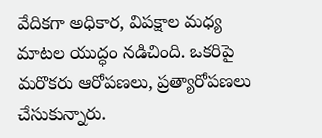వేదికగా అధికార, విపక్షాల మధ్య మాటల యుద్ధం నడిచింది. ఒకరిపై మరొకరు ఆరోపణలు, ప్రత్యారోపణలు చేసుకున్నారు.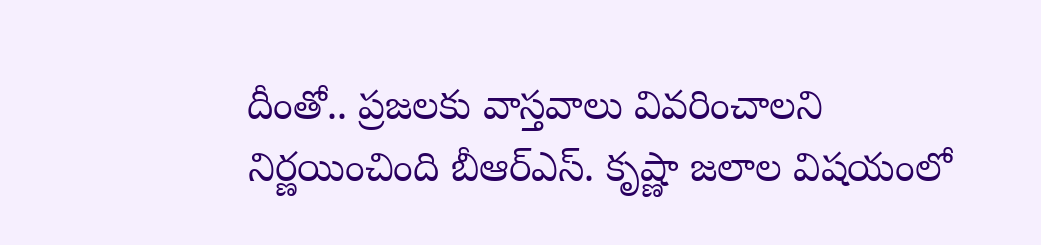దీంతో.. ప్రజలకు వాస్తవాలు వివరించాలని నిర్ణయించింది బీఆర్ఎస్. కృష్ణా జలాల విషయంలో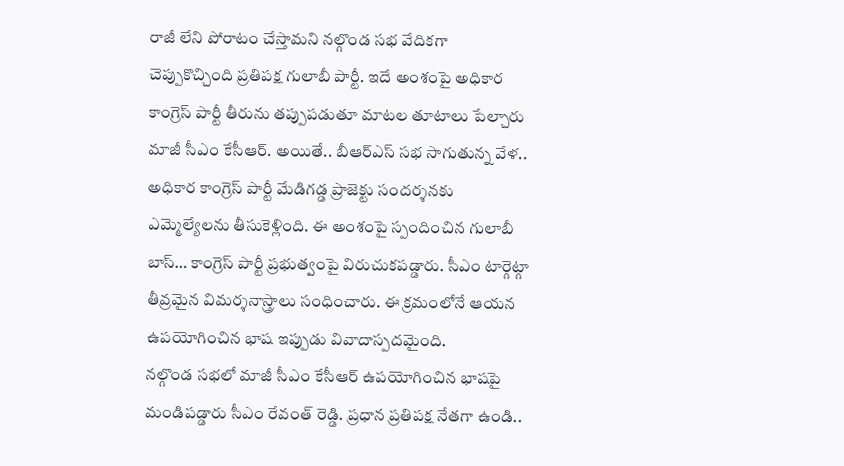రాజీ లేని పోరాటం చేస్తామని నల్గొండ సభ వేదికగా చెప్పుకొచ్చింది ప్రతిపక్ష గులాబీ పార్టీ. ఇదే అంశంపై అధికార కాంగ్రెస్ పార్టీ తీరును తప్పుపడుతూ మాటల తూటాలు పేల్చారు మాజీ సీఎం కేసీఆర్. అయితే.. బీఆర్ఎస్ సభ సాగుతున్న వేళ.. అధికార కాంగ్రెస్ పార్టీ మేడిగడ్డ ప్రాజెక్టు సందర్శనకు ఎమ్మెల్యేలను తీసుకెళ్లింది. ఈ అంశంపై స్పందించిన గులాబీ బాస్… కాంగ్రెస్ పార్టీ ప్రభుత్వంపై విరుచుకపడ్డారు. సీఎం టార్గెట్గా తీవ్రమైన విమర్శనాస్త్రాలు సంధించారు. ఈ క్రమంలోనే ఆయన ఉపయోగించిన భాష ఇప్పుడు వివాదాస్పదమైంది.
నల్గొండ సభలో మాజీ సీఎం కేసీఆర్ ఉపయోగించిన భాషపై మండిపడ్డారు సీఎం రేవంత్ రెడ్డి. ప్రధాన ప్రతిపక్ష నేతగా ఉండి..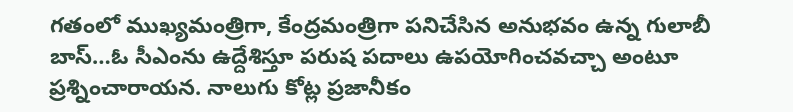గతంలో ముఖ్యమంత్రిగా, కేంద్రమంత్రిగా పనిచేసిన అనుభవం ఉన్న గులాబీ బాస్…ఓ సీఎంను ఉద్దేశిస్తూ పరుష పదాలు ఉపయోగించవచ్చా అంటూ ప్రశ్నించారాయన. నాలుగు కోట్ల ప్రజానీకం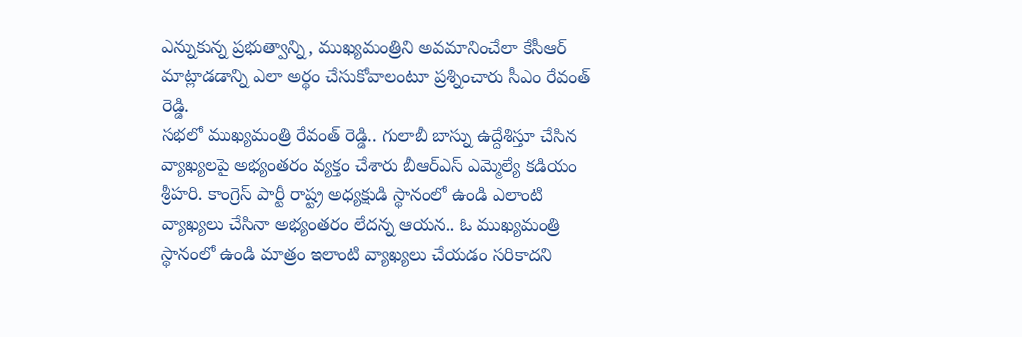ఎన్నుకున్న ప్రభుత్వాన్ని, ముఖ్యమంత్రిని అవమానించేలా కేసీఆర్ మాట్లాడడాన్ని ఎలా అర్థం చేసుకోవాలంటూ ప్రశ్నించారు సీఎం రేవంత్ రెడ్డి.
సభలో ముఖ్యమంత్రి రేవంత్ రెడ్డి.. గులాబీ బాస్ను ఉద్దేశిస్తూ చేసిన వ్యాఖ్యలపై అభ్యంతరం వ్యక్తం చేశారు బీఆర్ఎస్ ఎమ్మెల్యే కడియం శ్రీహరి. కాంగ్రెస్ పార్టీ రాష్ట్ర అధ్యక్షుడి స్థానంలో ఉండి ఎలాంటి వ్యాఖ్యలు చేసినా అభ్యంతరం లేదన్న ఆయన.. ఓ ముఖ్యమంత్రి స్థానంలో ఉండి మాత్రం ఇలాంటి వ్యాఖ్యలు చేయడం సరికాదని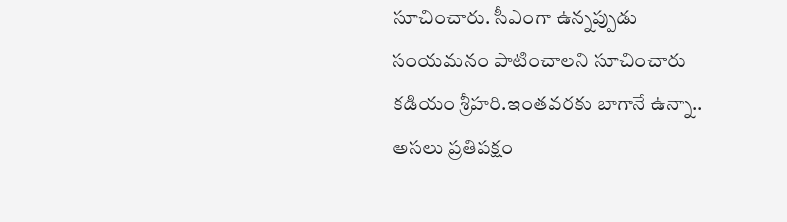సూచించారు. సీఎంగా ఉన్నప్పుడు సంయమనం పాటించాలని సూచించారు కడియం శ్రీహరి.ఇంతవరకు బాగానే ఉన్నా.. అసలు ప్రతిపక్షం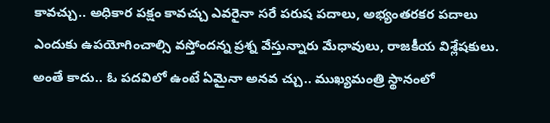కావచ్చు.. అధికార పక్షం కావచ్చు ఎవరైనా సరే పరుష పదాలు, అభ్యంతరకర పదాలు ఎందుకు ఉపయోగించాల్సి వస్తోందన్న ప్రశ్న వేస్తున్నారు మేధావులు, రాజకీయ విశ్లేషకులు. అంతే కాదు.. ఓ పదవిలో ఉంటే ఏమైనా అనవ చ్చు.. ముఖ్యమంత్రి స్థానంలో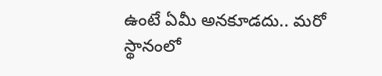ఉంటే ఏమీ అనకూడదు.. మరో స్థానంలో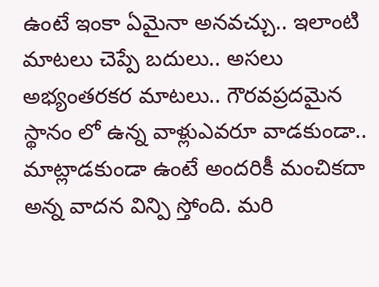ఉంటే ఇంకా ఏమైనా అనవచ్చు.. ఇలాంటి మాటలు చెప్పే బదులు.. అసలు అభ్యంతరకర మాటలు.. గౌరవప్రదమైన స్థానం లో ఉన్న వాళ్లుఎవరూ వాడకుండా.. మాట్లాడకుండా ఉంటే అందరికీ మంచికదా అన్న వాదన విన్పి స్తోంది. మరి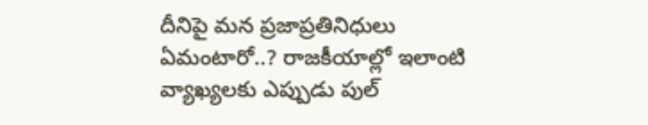దీనిపై మన ప్రజాప్రతినిధులు ఏమంటారో..? రాజకీయాల్లో ఇలాంటి వ్యాఖ్యలకు ఎప్పుడు పుల్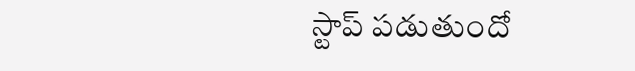స్టాప్ పడుతుందో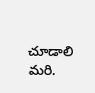చూడాలి మరి.